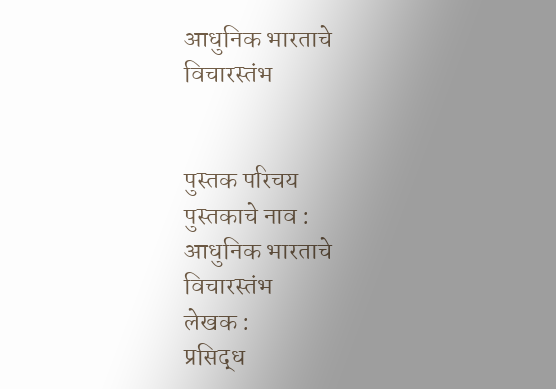आधुनिक भारताचे विचारस्तंभ


पुस्तक परिचय
पुस्तकाचे नाव :
आधुनिक भारताचे विचारस्तंभ
लेखक :
प्रसिद्ध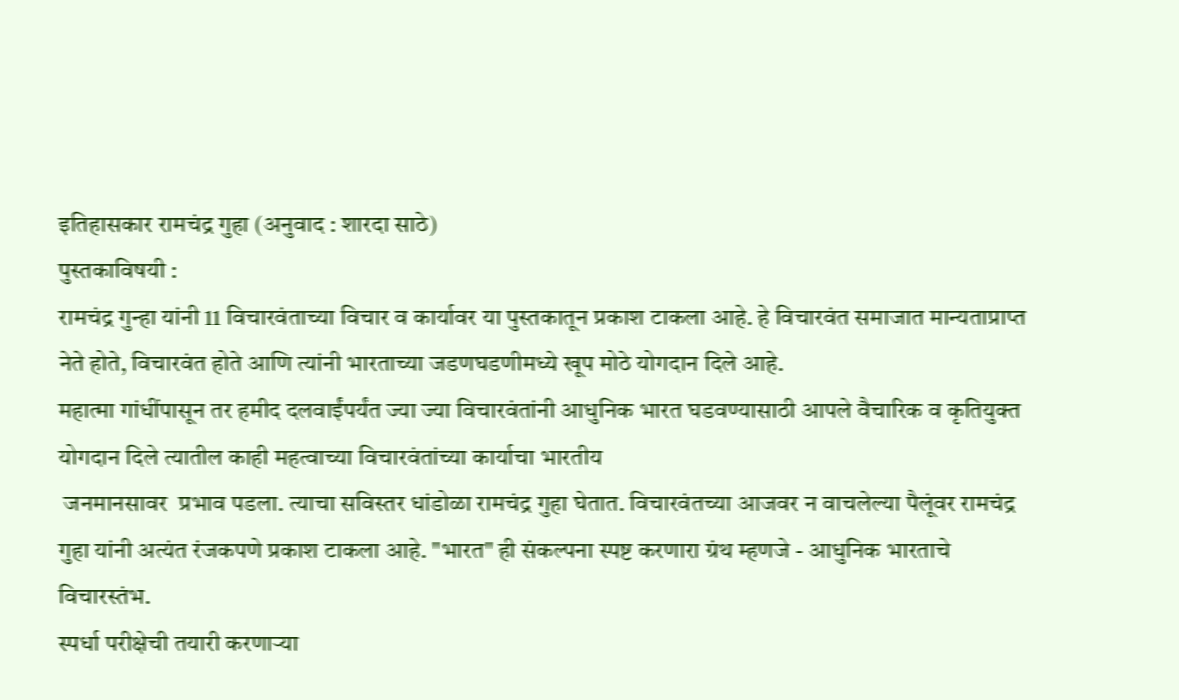इतिहासकार रामचंद्र गुहा (अनुवाद : शारदा साठे)
पुस्तकाविषयी :
रामचंद्र गुन्हा यांनी 11 विचारवंताच्या विचार व कार्यावर या पुस्तकातून प्रकाश टाकला आहे. हे विचारवंत समाजात मान्यताप्राप्त नेते होते, विचारवंत होते आणि त्यांनी भारताच्या जडणघडणीमध्ये खूप मोठे योगदान दिले आहे.
महात्मा गांधींपासून तर हमीद दलवाईंपर्यंत ज्या ज्या विचारवंतांनी आधुनिक भारत घडवण्यासाठी आपले वैचारिक व कृतियुक्त योगदान दिले त्यातील काही महत्वाच्या विचारवंतांच्या कार्याचा भारतीय
 जनमानसावर  प्रभाव पडला. त्याचा सविस्तर धांडोळा रामचंद्र गुहा घेतात. विचारवंतच्या आजवर न वाचलेल्या पैलूंवर रामचंद्र गुहा यांनी अत्यंत रंजकपणे प्रकाश टाकला आहे. "भारत" ही संकल्पना स्पष्ट करणारा ग्रंथ म्हणजे - आधुनिक भारताचे विचारस्तंभ.
स्पर्धा परीक्षेची तयारी करणाऱ्या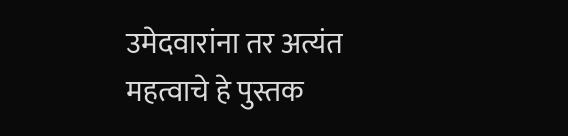उमेदवारांना तर अत्यंत महत्वाचे हे पुस्तक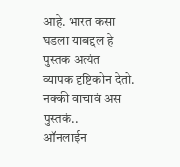आहे. भारत कसा घडला याबद्दल हे पुस्तक अत्यंत
व्यापक दृष्टिकोन देतो.
नक्की वाचावं अस पुस्तकं..
ऑनलाईन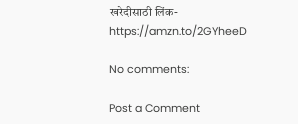खरेदीसाठी लिंक- https://amzn.to/2GYheeD

No comments:

Post a Comment